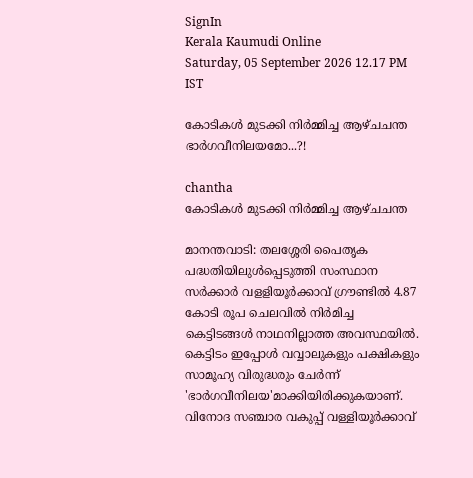SignIn
Kerala Kaumudi Online
Saturday, 05 September 2026 12.17 PM IST

കോടികൾ മുടക്കി നിർമ്മിച്ച ആഴ്ചചന്ത ഭാർഗവീനിലയമോ...?!

chantha
കോടികൾ മുടക്കി നിർമ്മിച്ച ആഴ്ചചന്ത

മാനന്തവാടി: തലശ്ശേരി പൈതൃക പദ്ധതിയിലുൾപ്പെടുത്തി സംസ്ഥാന സർക്കാർ വളളിയൂർക്കാവ് ഗ്രൗണ്ടിൽ 4.87 കോടി രൂപ ചെലവിൽ നിർമിച്ച കെട്ടിടങ്ങൾ നാഥനില്ലാത്ത അവസ്ഥയിൽ. കെട്ടിടം ഇപ്പോൾ വവ്വാലുകളും പക്ഷികളും സാമൂഹ്യ വിരുദ്ധരും ചേർന്ന് 'ഭാർഗവീനിലയ'മാക്കിയിരിക്കുകയാണ്. വിനോദ സഞ്ചാര വകുപ്പ് വള്ളിയൂർക്കാവ്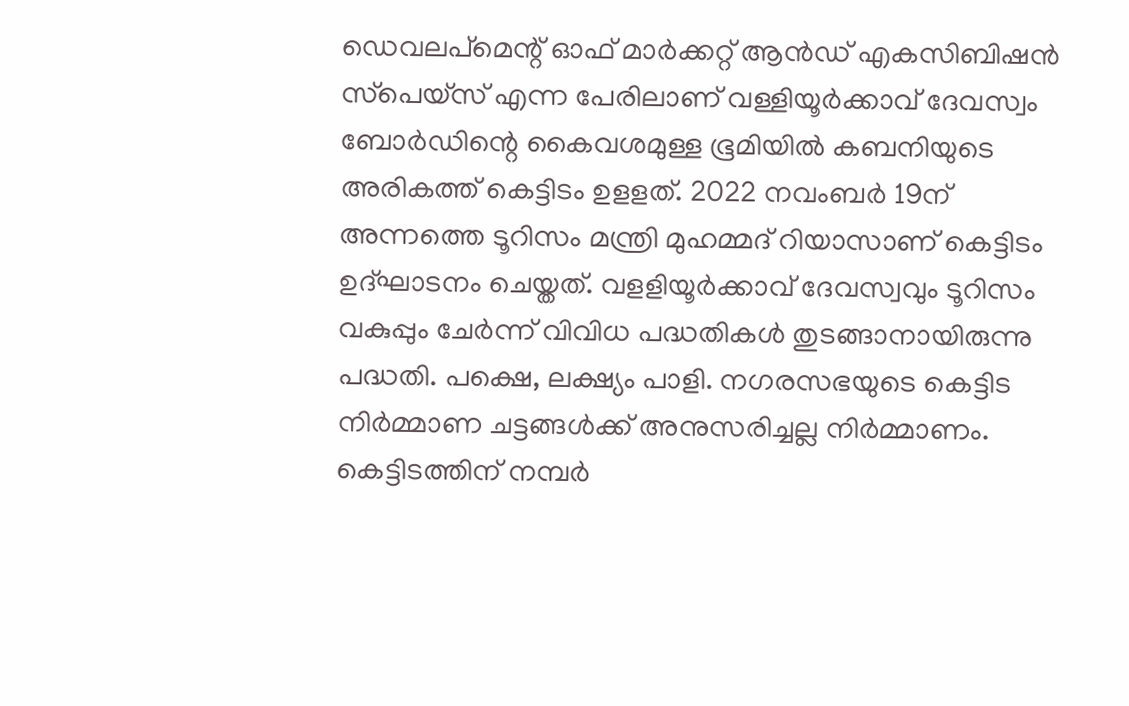ഡെവലപ്‌മെന്റ് ഓഫ് മാർക്കറ്റ് ആൻഡ് എകസിബിഷൻ സ്‌പെയ്സ് എന്ന പേരിലാണ് വള്ളിയൂർക്കാവ് ദേവസ്വം ബോർഡിന്റെ കൈവശമുള്ള ഭൂമിയിൽ കബനിയുടെ അരികത്ത് കെട്ടിടം ഉളളത്. 2022 നവംബർ 19ന് അന്നത്തെ ടൂറിസം മന്ത്രി മുഹമ്മദ് റിയാസാണ് കെട്ടിടം ഉദ്ഘാടനം ചെയ്തത്. വളളിയൂർക്കാവ് ദേവസ്വവും ടൂറിസം വകുപ്പും ചേർന്ന് വിവിധ പദ്ധതികൾ തുടങ്ങാനായിരുന്നു പദ്ധതി. പക്ഷെ, ലക്ഷ്യം പാളി. നഗരസഭയുടെ കെട്ടിട നിർമ്മാണ ചട്ടങ്ങൾക്ക് അനുസരിച്ചല്ല നിർമ്മാണം. കെട്ടിടത്തിന് നമ്പർ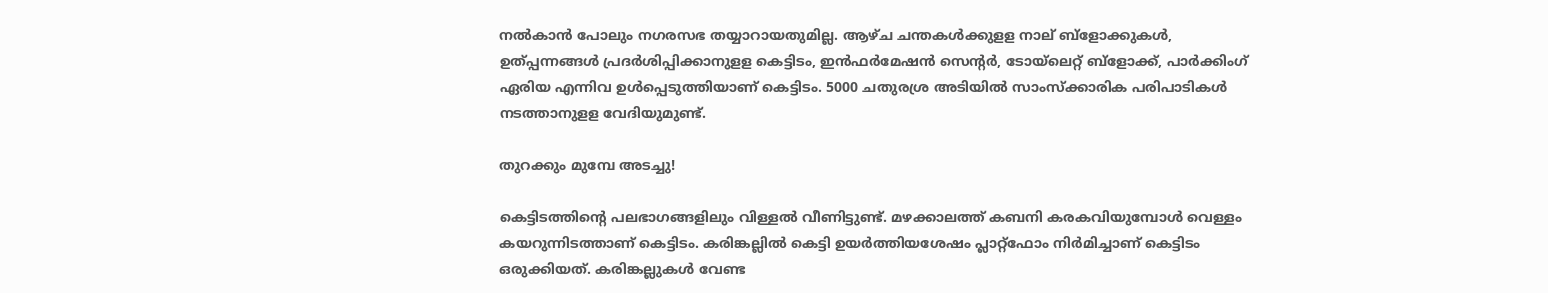നൽകാൻ പോലും നഗരസഭ തയ്യാറായതുമില്ല. ആഴ്ച ചന്തകൾക്കുളള നാല് ബ്ളോക്കുകൾ, ഉത്പ്പന്നങ്ങൾ പ്രദർശിപ്പിക്കാനുളള കെട്ടിടം, ഇൻഫർമേഷൻ സെന്റർ, ടോയ്ലെറ്റ് ബ്ളോക്ക്, പാർക്കിംഗ് ഏരിയ എന്നിവ ഉൾപ്പെടുത്തിയാണ് കെട്ടിടം. 5000 ചതുരശ്ര അടിയിൽ സാംസ്ക്കാരിക പരിപാടികൾ നടത്താനുളള വേദിയുമുണ്ട്.

തുറക്കും മുമ്പേ അടച്ചു!

കെട്ടിടത്തിന്റെ പലഭാഗങ്ങളിലും വിള്ളൽ വീണിട്ടുണ്ട്. മഴക്കാലത്ത് കബനി കരകവിയുമ്പോൾ വെള്ളം കയറുന്നിടത്താണ് കെട്ടിടം. കരിങ്കല്ലിൽ കെട്ടി ഉയർത്തിയശേഷം പ്ലാറ്റ്‌ഫോം നിർമിച്ചാണ് കെട്ടിടം ഒരുക്കിയത്. കരിങ്കല്ലുകൾ വേണ്ട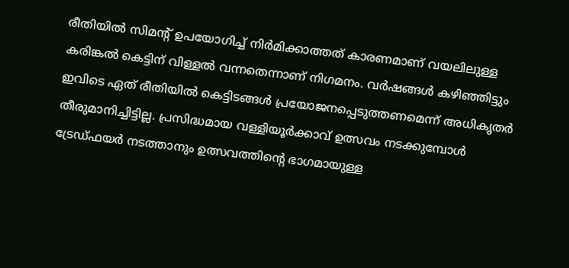രീതിയിൽ സിമന്റ് ഉപയോഗിച്ച് നിർമിക്കാത്തത് കാരണമാണ് വയലിലുള്ള കരിങ്കൽ കെട്ടിന് വിള്ളൽ വന്നതെന്നാണ് നിഗമനം. വർഷങ്ങൾ കഴിഞ്ഞിട്ടും ഇവിടെ ഏത് രീതിയിൽ കെട്ടിടങ്ങൾ പ്രയോജനപ്പെടുത്തണമെന്ന് അധികൃതർ തീരുമാനിച്ചിട്ടില്ല. പ്രസിദ്ധമായ വള്ളിയൂർക്കാവ് ഉത്സവം നടക്കുമ്പോൾ ട്രേഡ്ഫയർ നടത്താനും ഉത്സവത്തിന്റെ ഭാഗമായുള്ള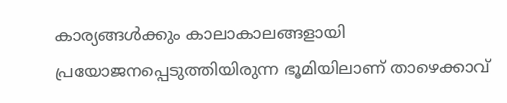കാര്യങ്ങൾക്കും കാലാകാലങ്ങളായി പ്രയോജനപ്പെടുത്തിയിരുന്ന ഭൂമിയിലാണ് താഴെക്കാവ്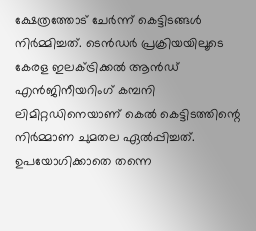ക്ഷേത്രത്തോട് ചേർന്ന് കെട്ടിടങ്ങൾ നിർമ്മിച്ചത്. ട‌െൻഡർ പ്രക്രിയയിലൂടെ കേരള ഇലക്ട‌്രിക്കൽ ആൻഡ് എൻജിനീയറിംഗ് കമ്പനി ലിമിറ്റഡിനെയാണ് കെൽ കെട്ടിടത്തിന്റെ നിർമ്മാണ ചുമതല ഏൽപ്പിച്ചത്. ഉപയോഗിക്കാതെ തന്നെ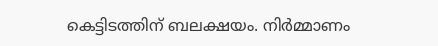കെട്ടിടത്തിന് ബലക്ഷയം. നിർമ്മാണം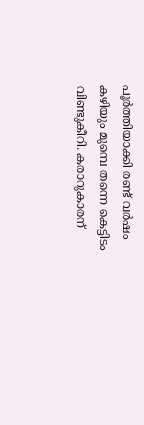പൂർത്തിയാക്കി രണ്ട് വർഷം കഴിയും മുമ്പെ തന്നെ കെട്ടിടം വിണ്ടുകീറി. കരാറുകാരന്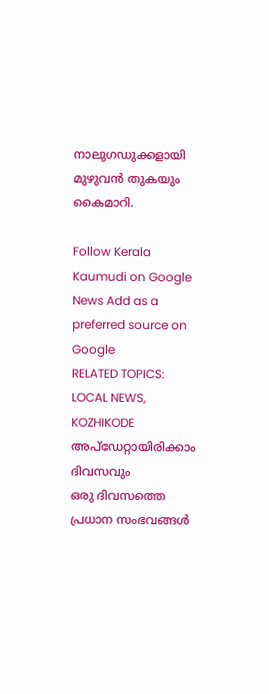നാലുഗഡുക്കളായി മുഴുവൻ തുകയും കൈമാറി.

Follow Kerala Kaumudi on Google News Add as a preferred source on Google
RELATED TOPICS: LOCAL NEWS, KOZHIKODE
അപ്ഡേറ്റായിരിക്കാം ദിവസവും
ഒരു ദിവസത്തെ പ്രധാന സംഭവങ്ങൾ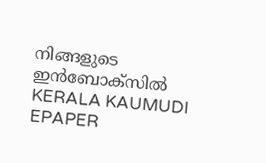നിങ്ങളുടെ ഇൻബോക്സിൽ
KERALA KAUMUDI EPAPER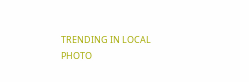TRENDING IN LOCAL
PHOTO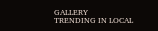GALLERY
TRENDING IN LOCAL